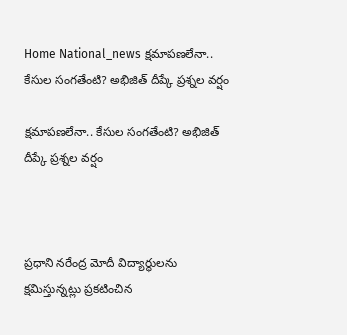Home National_news క్షమాపణలేనా.. కేసుల సంగతేంటి? అభిజిత్ దీప్కే ప్రశ్నల వర్షం

క్షమాపణలేనా.. కేసుల సంగతేంటి? అభిజిత్ దీప్కే ప్రశ్నల వర్షం



ప్రధాని నరేంద్ర మోదీ విద్యార్థులను క్షమిస్తున్నట్లు ప్రకటించిన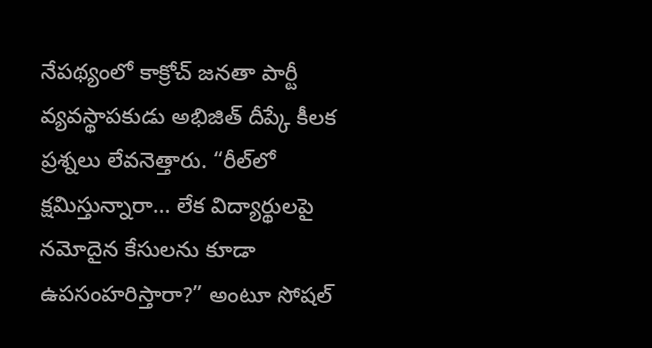నేపథ్యంలో కాక్రోచ్ జనతా పార్టీ వ్యవస్థాపకుడు అభిజిత్ దీప్కే కీలక ప్రశ్నలు లేవనెత్తారు. “రీల్‌లో క్షమిస్తున్నారా… లేక విద్యార్థులపై నమోదైన కేసులను కూడా ఉపసంహరిస్తారా?” అంటూ సోషల్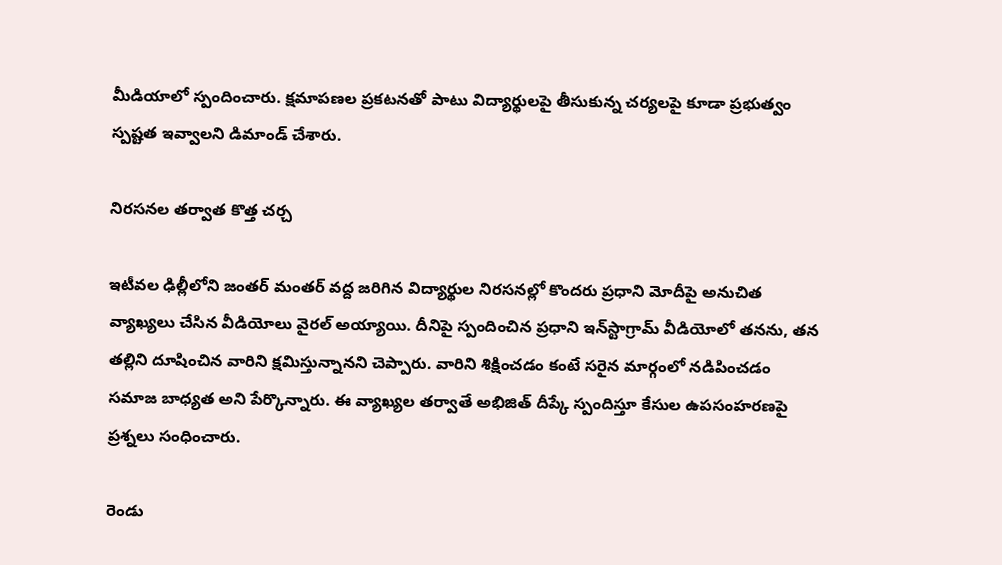మీడియాలో స్పందించారు. క్షమాపణల ప్రకటనతో పాటు విద్యార్థులపై తీసుకున్న చర్యలపై కూడా ప్రభుత్వం స్పష్టత ఇవ్వాలని డిమాండ్ చేశారు.

నిరసనల తర్వాత కొత్త చర్చ

ఇటీవల ఢిల్లీలోని జంతర్ మంతర్ వద్ద జరిగిన విద్యార్థుల నిరసనల్లో కొందరు ప్రధాని మోదీపై అనుచిత వ్యాఖ్యలు చేసిన వీడియోలు వైరల్ అయ్యాయి. దీనిపై స్పందించిన ప్రధాని ఇన్‌స్టాగ్రామ్ వీడియోలో తనను, తన తల్లిని దూషించిన వారిని క్షమిస్తున్నానని చెప్పారు. వారిని శిక్షించడం కంటే సరైన మార్గంలో నడిపించడం సమాజ బాధ్యత అని పేర్కొన్నారు. ఈ వ్యాఖ్యల తర్వాతే అభిజిత్ దీప్కే స్పందిస్తూ కేసుల ఉపసంహరణపై ప్రశ్నలు సంధించారు.

రెండు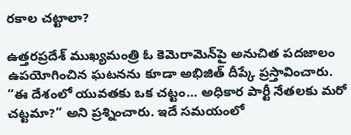రకాల చట్టాలా?

ఉత్తరప్రదేశ్ ముఖ్యమంత్రి ఓ కెమెరామెన్‌పై అనుచిత పదజాలం ఉపయోగించిన ఘటనను కూడా అభిజిత్ దీప్కే ప్రస్తావించారు. “ఈ దేశంలో యువతకు ఒక చట్టం… అధికార పార్టీ నేతలకు మరో చట్టమా?” అని ప్రశ్నించారు. ఇదే సమయంలో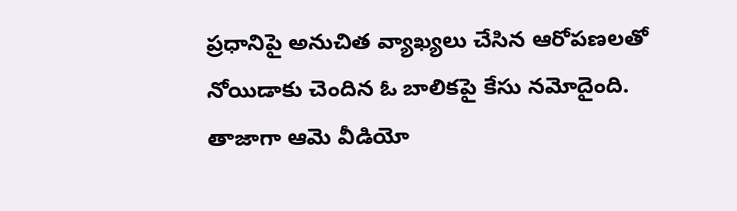ప్రధానిపై అనుచిత వ్యాఖ్యలు చేసిన ఆరోపణలతో నోయిడాకు చెందిన ఓ బాలికపై కేసు నమోదైంది. తాజాగా ఆమె వీడియో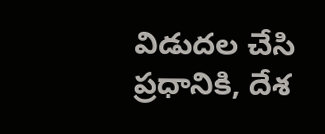విడుదల చేసి ప్రధానికి, దేశ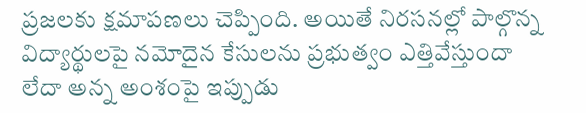ప్రజలకు క్షమాపణలు చెప్పింది. అయితే నిరసనల్లో పాల్గొన్న విద్యార్థులపై నమోదైన కేసులను ప్రభుత్వం ఎత్తివేస్తుందా లేదా అన్న అంశంపై ఇప్పుడు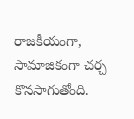రాజకీయంగా, సామాజికంగా చర్చ కొనసాగుతోంది.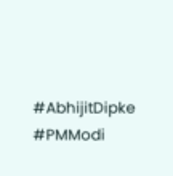#AbhijitDipke #PMModi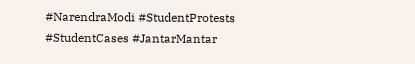#NarendraModi #StudentProtests #StudentCases #JantarMantar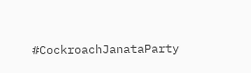#CockroachJanataParty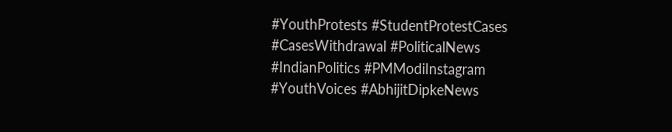#YouthProtests #StudentProtestCases #CasesWithdrawal #PoliticalNews #IndianPolitics #PMModiInstagram #YouthVoices #AbhijitDipkeNews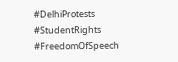#DelhiProtests #StudentRights #FreedomOfSpeech